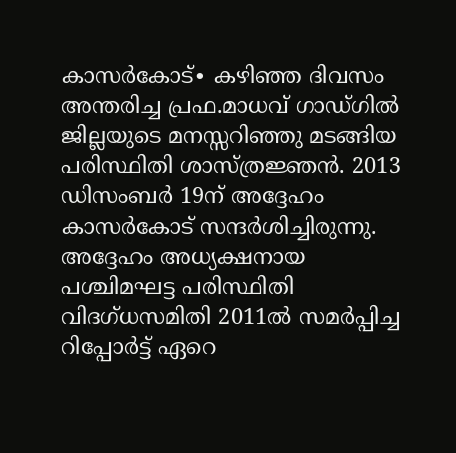കാസർകോട്∙ കഴിഞ്ഞ ദിവസം അന്തരിച്ച പ്രഫ.മാധവ് ഗാഡ്ഗിൽ ജില്ലയുടെ മനസ്സറിഞ്ഞു മടങ്ങിയ പരിസ്ഥിതി ശാസ്ത്രജ്ഞൻ. 2013 ഡിസംബർ 19ന് അദ്ദേഹം കാസർകോട് സന്ദർശിച്ചിരുന്നു.
അദ്ദേഹം അധ്യക്ഷനായ പശ്ചിമഘട്ട പരിസ്ഥിതി വിദഗ്ധസമിതി 2011ൽ സമർപ്പിച്ച റിപ്പോർട്ട് ഏറെ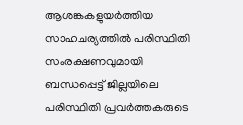ആശങ്കകളുയർത്തിയ സാഹചര്യത്തിൽ പരിസ്ഥിതി സംരക്ഷണവുമായി ബന്ധപ്പെട്ട് ജില്ലയിലെ പരിസ്ഥിതി പ്രവർത്തകരുടെ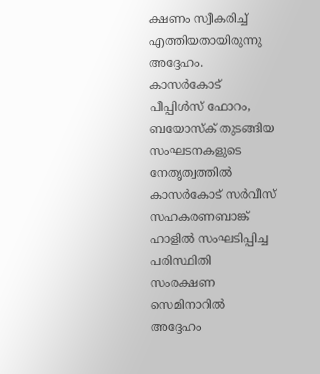ക്ഷണം സ്വീകരിച്ച് എത്തിയതായിരുന്നു അദ്ദേഹം.
കാസർകോട് പീപ്പിൾസ് ഫോറം, ബയോസ്ക് തുടങ്ങിയ സംഘടനകളുടെ നേതൃത്വത്തിൽ കാസർകോട് സർവീസ് സഹകരണബാങ്ക് ഹാളിൽ സംഘടിപ്പിച്ച പരിസ്ഥിതി സംരക്ഷണ സെമിനാറിൽ അദ്ദേഹം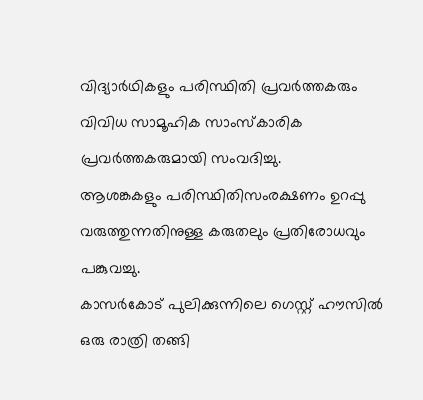വിദ്യാർഥികളും പരിസ്ഥിതി പ്രവർത്തകരും വിവിധ സാമൂഹിക സാംസ്കാരിക പ്രവർത്തകരുമായി സംവദിച്ചു.
ആശങ്കകളും പരിസ്ഥിതിസംരക്ഷണം ഉറപ്പു വരുത്തുന്നതിനുള്ള കരുതലും പ്രതിരോധവും പങ്കുവച്ചു.
കാസർകോട് പുലിക്കുന്നിലെ ഗെസ്റ്റ് ഹൗസിൽ ഒരു രാത്രി തങ്ങി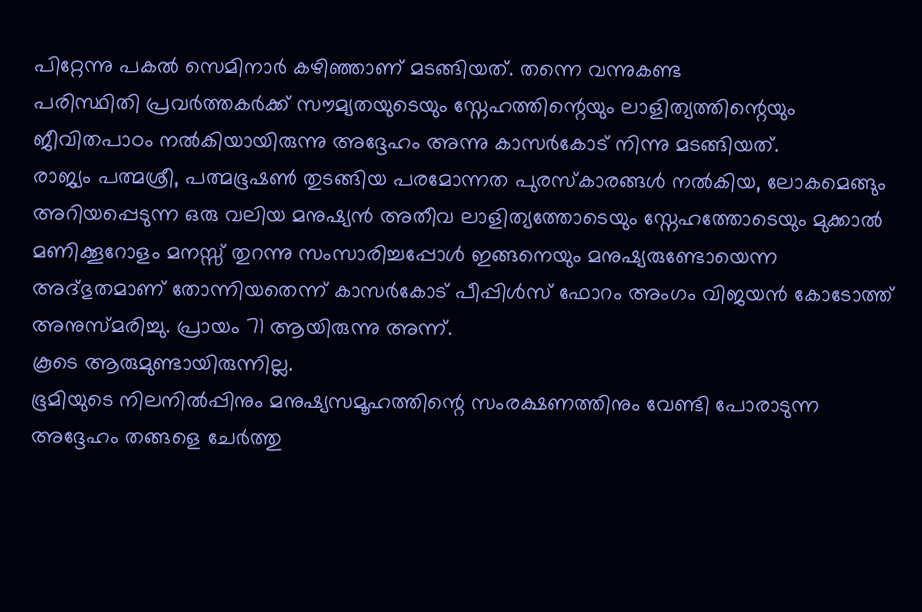പിറ്റേന്നു പകൽ സെമിനാർ കഴിഞ്ഞാണ് മടങ്ങിയത്. തന്നെ വന്നുകണ്ട
പരിസ്ഥിതി പ്രവർത്തകർക്ക് സൗമ്യതയുടെയും സ്നേഹത്തിന്റെയും ലാളിത്യത്തിന്റെയും ജീവിതപാഠം നൽകിയായിരുന്നു അദ്ദേഹം അന്നു കാസർകോട് നിന്നു മടങ്ങിയത്.
രാജ്യം പത്മശ്രീ, പത്മഭൂഷൺ തുടങ്ങിയ പരമോന്നത പുരസ്കാരങ്ങൾ നൽകിയ, ലോകമെങ്ങും അറിയപ്പെടുന്ന ഒരു വലിയ മനുഷ്യൻ അതീവ ലാളിത്യത്തോടെയും സ്നേഹത്തോടെയും മുക്കാൽ മണിക്കൂറോളം മനസ്സ് തുറന്നു സംസാരിച്ചപ്പോൾ ഇങ്ങനെയും മനുഷ്യരുണ്ടോയെന്ന അദ്ഭുതമാണ് തോന്നിയതെന്ന് കാസർകോട് പീപ്പിൾസ് ഫോറം അംഗം വിജയൻ കോടോത്ത് അനുസ്മരിച്ചു. പ്രായം 71 ആയിരുന്നു അന്ന്.
കൂടെ ആരുമുണ്ടായിരുന്നില്ല.
ഭൂമിയുടെ നിലനിൽപ്പിനും മനുഷ്യസമൂഹത്തിന്റെ സംരക്ഷണത്തിനും വേണ്ടി പോരാടുന്ന അദ്ദേഹം തങ്ങളെ ചേർത്തു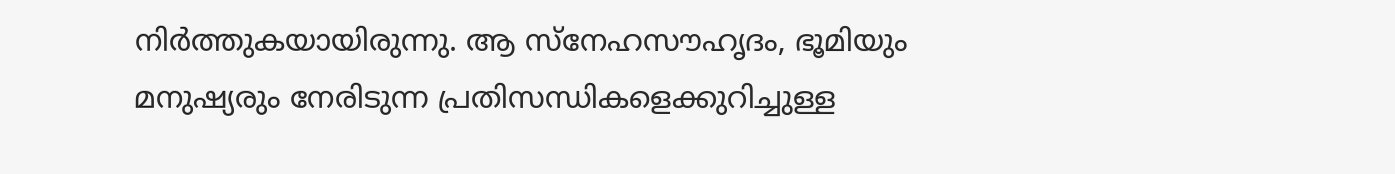നിർത്തുകയായിരുന്നു. ആ സ്നേഹസൗഹൃദം, ഭൂമിയും മനുഷ്യരും നേരിടുന്ന പ്രതിസന്ധികളെക്കുറിച്ചുള്ള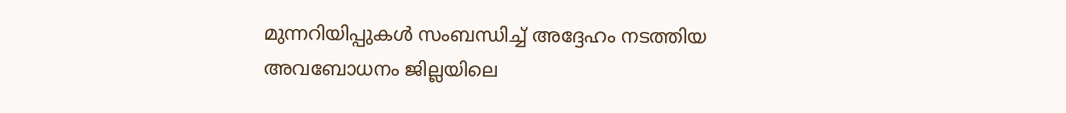മുന്നറിയിപ്പുകൾ സംബന്ധിച്ച് അദ്ദേഹം നടത്തിയ അവബോധനം ജില്ലയിലെ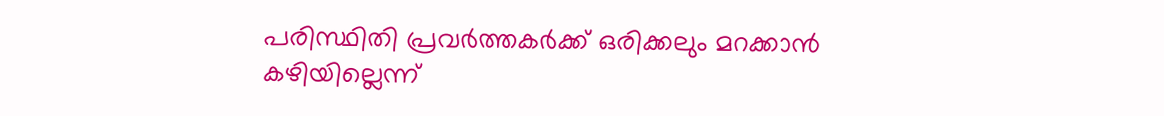പരിസ്ഥിതി പ്രവർത്തകർക്ക് ഒരിക്കലും മറക്കാൻ കഴിയില്ലെന്ന്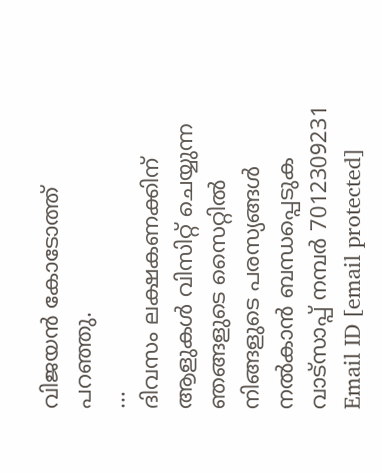വിജയൻ കോടോത്ത് പറഞ്ഞു.
…
ദിവസം ലക്ഷകണക്കിന് ആളുകൾ വിസിറ്റ് ചെയ്യുന്ന ഞങ്ങളുടെ സൈറ്റിൽ നിങ്ങളുടെ പരസ്യങ്ങൾ നൽകാൻ ബന്ധപ്പെടുക വാട്സാപ്പ് നമ്പർ 7012309231 Email ID [email protected]